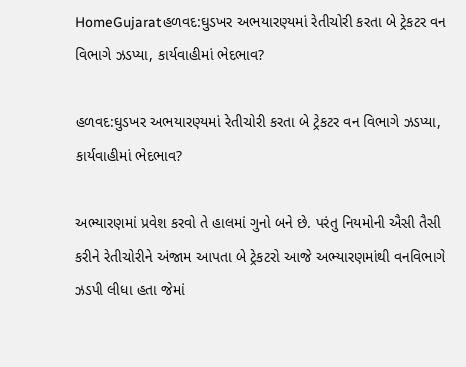HomeGujaratહળવદ:ઘુડખર અભયારણ્યમાં રેતીચોરી કરતા બે ટ્રેકટર વન વિભાગે ઝડપ્યા, કાર્યવાહીમાં ભેદભાવ?

હળવદ:ઘુડખર અભયારણ્યમાં રેતીચોરી કરતા બે ટ્રેકટર વન વિભાગે ઝડપ્યા, કાર્યવાહીમાં ભેદભાવ?

અભ્યારણમાં પ્રવેશ કરવો તે હાલમાં ગુનો બને છે. પરંતુ નિયમોની ઐસી તૈસી કરીને રેતીચોરીને અંજામ આપતા બે ટ્રેકટરો આજે અભ્યારણમાંથી વનવિભાગે ઝડપી લીધા હતા જેમાં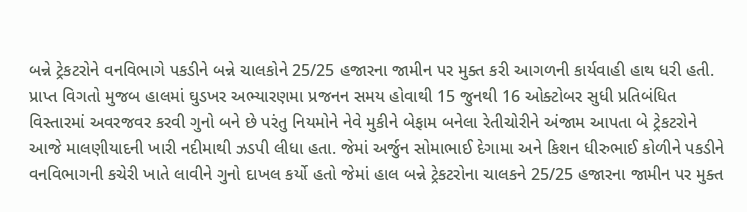બન્ને ટ્રેકટરોને વનવિભાગે પકડીને બન્ને ચાલકોને 25/25 હજારના જામીન પર મુક્ત કરી આગળની કાર્યવાહી હાથ ધરી હતી.
પ્રાપ્ત વિગતો મુજબ હાલમાં ઘુડખર અભ્યારણમા પ્રજનન સમય હોવાથી 15 જુનથી 16 ઓક્ટોબર સુધી પ્રતિબંધિત વિસ્તારમાં અવરજવર કરવી ગુનો બને છે પરંતુ નિયમોને નેવે મુકીને બેફામ બનેલા રેતીચોરીને અંજામ આપતા બે ટ્રેકટરોને આજે માલણીયાદની ખારી નદીમાથી ઝડપી લીધા હતા. જેમાં અર્જુન સોમાભાઈ દેગામા અને કિશન ધીરુભાઈ કોળીને પકડીને વનવિભાગની કચેરી ખાતે લાવીને ગુનો દાખલ કર્યો હતો જેમાં હાલ બન્ને ટ્રેકટરોના ચાલકને 25/25 હજારના જામીન પર મુક્ત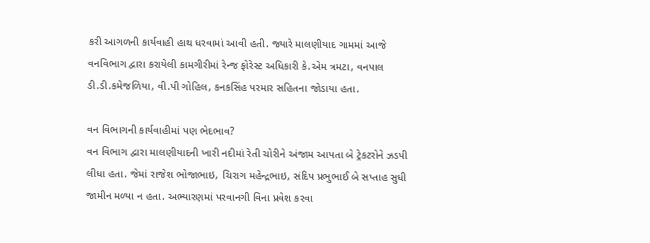કરી આગળની કાર્યવાહી હાથ ધરવામાં આવી હતી. જ્યારે માલણીયાદ ગામમાં આજે વનવિભાગ દ્વારા કરાયેલી કામગીરીમાં રેન્જ ફોરેસ્ટ અધિકારી કે.એમ ત્રમટા, વનપાલ ડી.ડી.કમેજળિયા, વી.પી ગોહિલ, કનકસિંહ પરમાર સહિતના જોડાયા હતા.

વન વિભાગની કાર્યવાહીમાં પણ ભેદભાવ?
વન વિભાગ દ્વારા માલણીયાદની ખારી નદીમાં રેતી ચોરીને અંજામ આપતા બે ટ્રેકટરોને ઝડપી લીધા હતા. જેમાં રાજેશ ભોજાભાઇ, ચિરાગ મહેન્દ્રભાઇ, સંદિપ પ્રભુભાઈ બે સપ્તાહ સુધી જામીન મળ્યા ન હતા. અભ્યારણમાં પરવાનગી વિના પ્રવેશ કરવા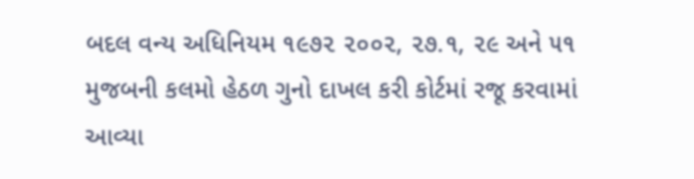બદલ વન્ય અધિનિયમ ૧૯૭૨ ૨૦૦૨, ૨૭.૧, ૨૯ અને ૫૧ મુજબની કલમો હેઠળ ગુનો દાખલ કરી કોર્ટમાં રજૂ કરવામાં આવ્યા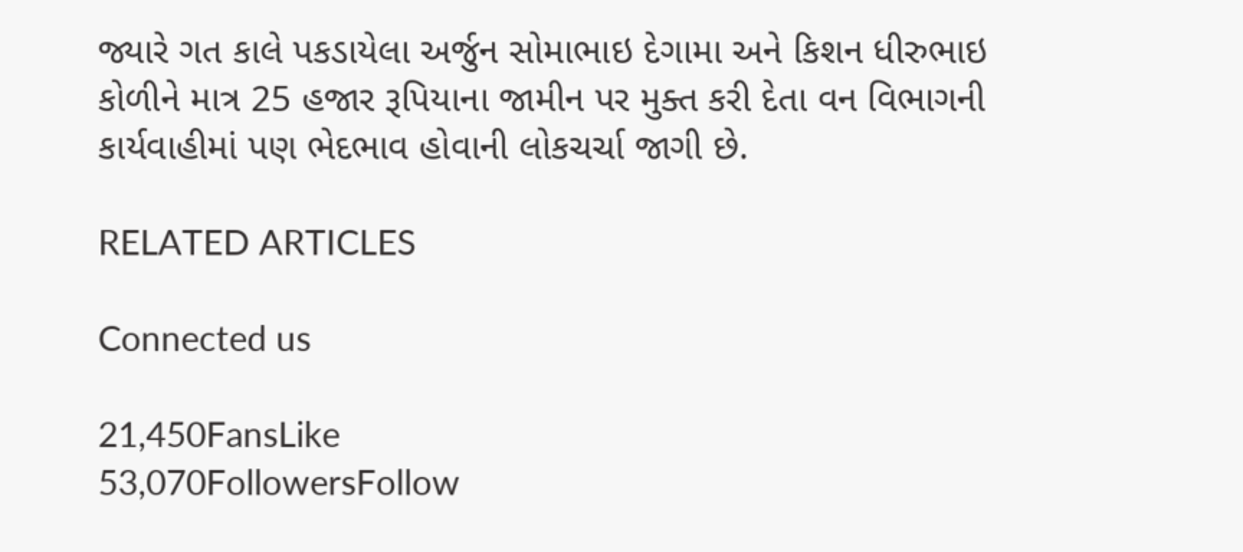જ્યારે ગત કાલે પકડાયેલા અર્જુન સોમાભાઇ દેગામા અને કિશન ધીરુભાઇ કોળીને માત્ર 25 હજાર રૂપિયાના જામીન પર મુક્ત કરી દેતા વન વિભાગની કાર્યવાહીમાં પણ ભેદભાવ હોવાની લોકચર્ચા જાગી છે.

RELATED ARTICLES

Connected us

21,450FansLike
53,070FollowersFollow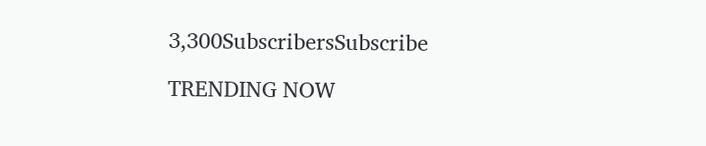3,300SubscribersSubscribe

TRENDING NOW